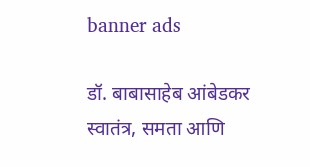banner ads

डॉ. बाबासाहेब आंबेडकर स्वातंत्र, समता आणि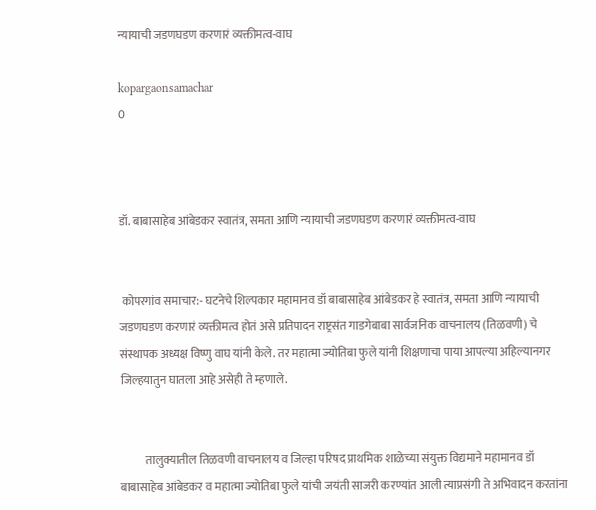न्यायाची जडणघडण करणारं व्यक्तीमत्व-वाघ

kopargaonsamachar
0



डॉ. बाबासाहेब आंबेडकर स्वातंत्र, समता आणि न्यायाची जडणघडण करणारं व्यक्तीमत्व-वाघ


 कोपरगांव समाचार:- घटनेचे शिल्पकार महामानव डॉ बाबासाहेब आंबेडकर हे स्वातंत्र, समता आणि न्यायाची जडणघडण करणारं व्यक्तीमत्व होतं असे प्रतिपादन राष्ट्रसंत गाडगेबाबा सार्वजनिक वाचनालय (तिळवणी) चे संस्थापक अध्यक्ष विष्णु वाघ यांनी केले. तर महात्मा ज्योतिबा फुले यांनी शिक्षणाचा पाया आपल्या अहिल्यानगर जिल्हयातुन घातला आहे असेही ते म्हणाले.


           तालुक्यातील तिळवणी वाचनालय व जिल्हा परिषद प्राथमिक शाळेच्या संयुक्त विद्यमाने महामानव डॉ बाबासाहेब आंबेडकर व महात्मा ज्योतिबा फुले यांची जयंती साजरी करण्यांत आली त्याप्रसंगी ते अभिवादन करतांना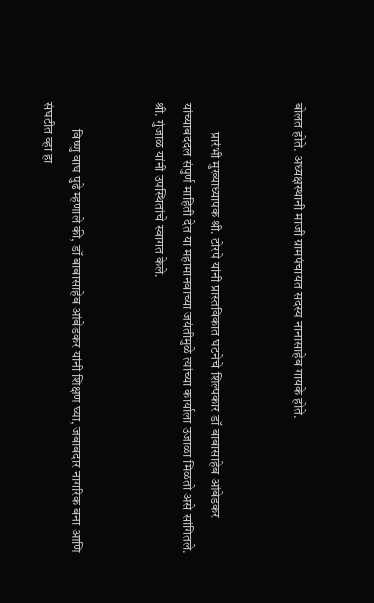बोलत होते. अध्यक्षस्थानी माजी ग्रामपंचायत सदस्य नानासाहेब गायके होते.


           प्रारंभी मुख्याध्यापक श्री. टोरपे यांनी प्रास्तविकात घटनेचे शिल्पकार डॉ बाबासाहेब आंबेडकर यांच्याबददल संपुर्ण माहिती देत या महामानवाच्या जयंतीमुळे त्यांच्या कार्याला उजाळा मिळतो असे सांगितले. श्री. गुंजाळ यांनी उपस्थितांचे स्वागत केले.


          विष्णु वाघ पुढे म्हणाले की, डॉ बाबासाहेब आंबेडकर यांनी शिक्षण घ्या, जबाबदार नागरिक बना आणि संघटीत व्हा हा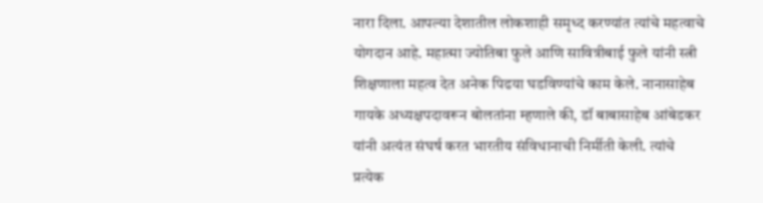नारा दिला. आपल्या देशातील लोकशाही समृध्द करण्यांत त्यांचे महत्वाचे योगदान आहे. महात्मा ज्योतिबा फुले आणि सावित्रीबाई फुले यांनी स्त्री शिक्षणाला महत्व देत अनेक पिढया घडविण्यांचे काम केले. नानासाहेब गायके अध्यक्षपदावरून बोलतांना म्हणाले की, डॉ बाबासाहेब आंबेडकर यांनी अत्यंत संघर्ष करत भारतीय संविधानाची निर्मीती केली. त्यांचे प्रत्येक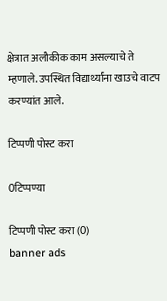क्षेत्रात अलौकीक काम असल्याचे ते म्हणाले. उपस्थित विद्यार्थ्यांना खाउचे वाटप करण्यांत आले.

टिप्पणी पोस्ट करा

0टिप्पण्या

टिप्पणी पोस्ट करा (0)
banner ads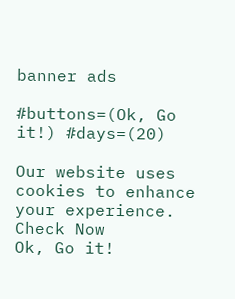banner ads

#buttons=(Ok, Go it!) #days=(20)

Our website uses cookies to enhance your experience. Check Now
Ok, Go it!